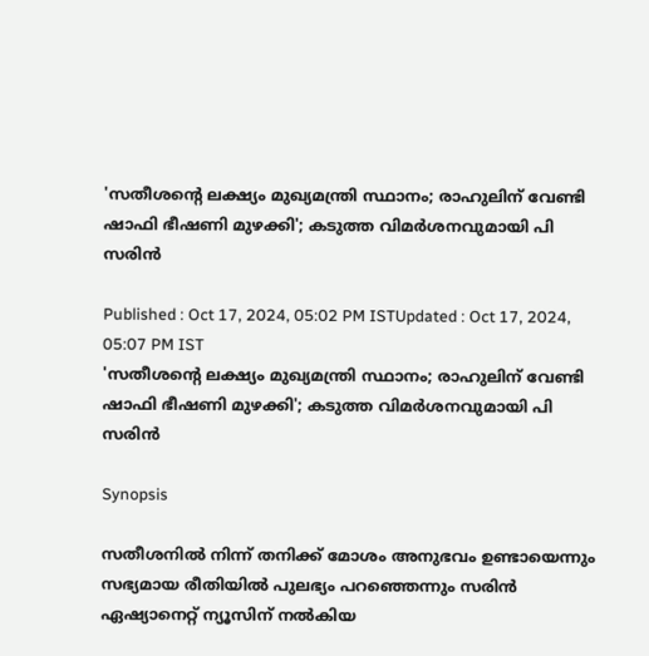'സതീശന്‍റെ ലക്ഷ്യം മുഖ്യമന്ത്രി സ്ഥാനം; രാഹുലിന് വേണ്ടി ഷാഫി ഭീഷണി മുഴക്കി'; കടുത്ത വിമര്‍ശനവുമായി പി സരിന്‍

Published : Oct 17, 2024, 05:02 PM ISTUpdated : Oct 17, 2024, 05:07 PM IST
'സതീശന്‍റെ ലക്ഷ്യം മുഖ്യമന്ത്രി സ്ഥാനം; രാഹുലിന് വേണ്ടി ഷാഫി ഭീഷണി മുഴക്കി'; കടുത്ത വിമര്‍ശനവുമായി പി സരിന്‍

Synopsis

സതീശനിൽ നിന്ന് തനിക്ക് മോശം അനുഭവം ഉണ്ടായെന്നും സഭ്യമായ രീതിയിൽ പുലഭ്യം പറഞ്ഞെന്നും സരിൻ ഏഷ്യാനെറ്റ് ന്യൂസിന് നൽകിയ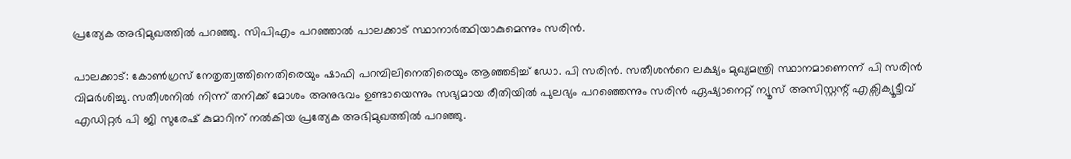പ്രത്യേക അഭിമുഖത്തിൽ പറഞ്ഞു. സിപിഎം പറഞ്ഞാല്‍ പാലക്കാട് സ്ഥാനാര്‍ത്ഥിയാകുമെന്നും സരിന്‍.

പാലക്കാട്: കോണ്‍ഗ്രസ് നേതൃത്വത്തിനെതിരെയും ഷാഫി പറമ്പിലിനെതിരെയും ആഞ്ഞടിച്ച് ഡോ. പി സരിൻ. സതീശന്‍റെ ലക്ഷ്യം മുഖ്യമന്ത്രി സ്ഥാനമാണെന്ന് പി സരിന്‍ വിമര്‍ശിച്ചു. സതീശനിൽ നിന്ന് തനിക്ക് മോശം അനുഭവം ഉണ്ടായെന്നും സഭ്യമായ രീതിയിൽ പുലഭ്യം പറഞ്ഞെന്നും സരിൻ ഏഷ്യാനെറ്റ് ന്യൂസ് അസിസ്റ്റന്റ് എക്സിക്യൂട്ടീവ് എ‍ഡിറ്റർ പി ജി സുരേഷ് കുമാറിന് നൽകിയ പ്രത്യേക അഭിമുഖത്തിൽ പറഞ്ഞു.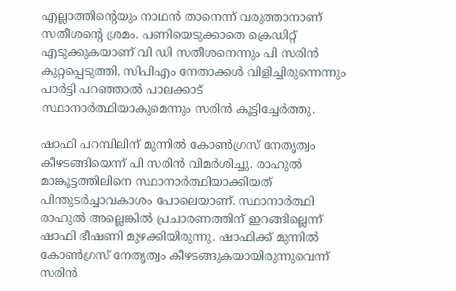എല്ലാത്തിന്‍റെയും നാഥന്‍ താനെന്ന് വരുത്താനാണ് സതീശന്‍റെ ശ്രമം. പണിയെടുക്കാതെ ക്രെഡിറ്റ് എടുക്കുകയാണ് വി ഡി സതീശനെന്നും പി സരിന്‍ കുറ്റപ്പെടുത്തി. സിപിഎം നേതാക്കള്‍ വിളിച്ചിരുന്നെന്നും പാര്‍ട്ടി പറഞ്ഞാല്‍ പാലക്കാട് സ്ഥാനാര്‍ത്ഥിയാകുമെന്നും സരിന്‍ കൂട്ടിച്ചേര്‍ത്തു.

ഷാഫി പറമ്പിലിന് മുന്നിൽ കോൺഗ്രസ് നേതൃത്വം കീഴടങ്ങിയെന്ന് പി സരിൻ വിമർശിച്ചു. രാഹുല്‍ മാങ്കൂട്ടത്തിലിനെ സ്ഥാനാര്‍ത്ഥിയാക്കിയത് പിന്തുടര്‍ച്ചാവകാശം പോലെയാണ്. സ്ഥാനാര്‍ത്ഥി രാഹുല്‍ അല്ലെങ്കില്‍ പ്രചാരണത്തിന് ഇറങ്ങില്ലെന്ന് ഷാഫി ഭീഷണി മുഴക്കിയിരുന്നു. ഷാഫിക്ക് മുന്നില്‍ കോണ്‍ഗ്രസ് നേതൃത്വം കീഴടങ്ങുകയായിരുന്നുവെന്ന് സരിന്‍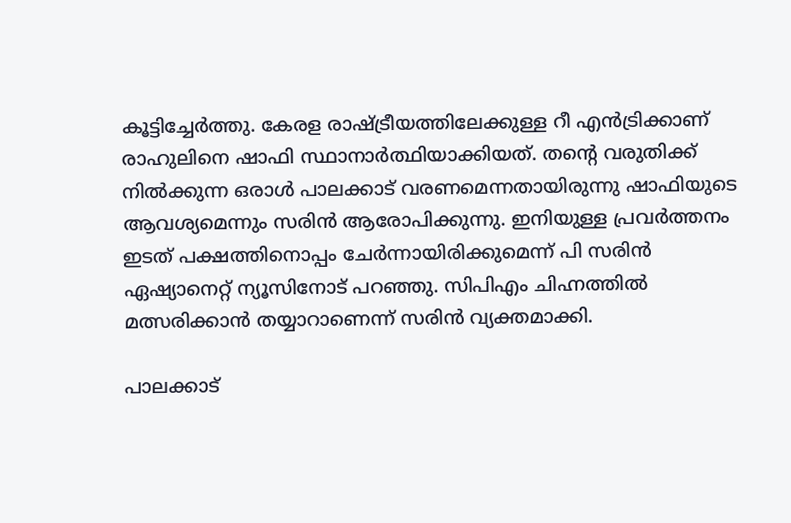കൂട്ടിച്ചേര്‍ത്തു. കേരള രാഷ്ട്രീയത്തിലേക്കുള്ള റീ എന്‍ട്രിക്കാണ് രാഹുലിനെ ഷാഫി സ്ഥാനാര്‍ത്ഥിയാക്കിയത്. തന്‍റെ വരുതിക്ക് നില്‍ക്കുന്ന ഒരാള്‍ പാലക്കാട് വരണമെന്നതായിരുന്നു ഷാഫിയുടെ ആവശ്യമെന്നും സരിന്‍ ആരോപിക്കുന്നു. ഇനിയുള്ള പ്രവർത്തനം ഇടത് പക്ഷത്തിനൊപ്പം ചേർന്നായിരിക്കുമെന്ന് പി സരിൻ ഏഷ്യാനെറ്റ് ന്യൂസിനോട് പറഞ്ഞു. സിപിഎം ചിഹ്നത്തിൽ മത്സരിക്കാൻ തയ്യാറാണെന്ന് സരിൻ വ്യക്തമാക്കി.

പാലക്കാട്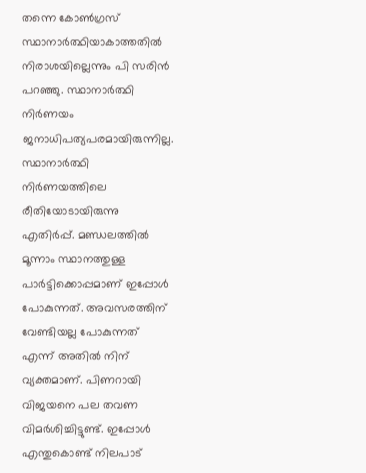തന്നെ കോണ്‍ഗ്രസ് സ്ഥാനാർത്ഥിയാകാത്തതിൽ നിരാശയില്ലെന്നും പി സരിൻ പറഞ്ഞു. സ്ഥാനാർത്ഥി നിര്‍ണയം ജനാധിപത്യപരമായിരുന്നില്ല. സ്ഥാനാര്‍ത്ഥി നിര്‍ണയത്തിലെ രീതിയോടായിരുന്നു എതിര്‍പ്പ്. മണ്ഡലത്തില്‍ മൂന്നാം സ്ഥാനത്തുള്ള പാര്‍ട്ടിക്കൊപ്പമാണ് ഇപ്പോള്‍ പോകുന്നത്. അവസരത്തിന് വേണ്ടിയല്ല പോകുന്നത് എന്ന് അതില്‍ നിന് വ്യക്തമാണ്. പിണറായി വിജയനെ പല തവണ വിമര്‍ശിച്ചിട്ടുണ്ട്. ഇപ്പോള്‍ എന്തുകൊണ്ട് നിലപാട്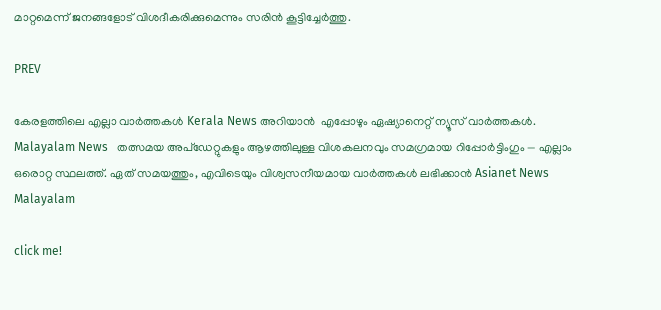മാറ്റമെന്ന് ജനങ്ങളോട് വിശദീകരിക്കുമെന്നും സരിൻ കൂട്ടിച്ചേര്‍ത്തു.

PREV

കേരളത്തിലെ എല്ലാ വാർത്തകൾ Kerala News അറിയാൻ  എപ്പോഴും ഏഷ്യാനെറ്റ് ന്യൂസ് വാർത്തകൾ.  Malayalam News   തത്സമയ അപ്‌ഡേറ്റുകളും ആഴത്തിലുള്ള വിശകലനവും സമഗ്രമായ റിപ്പോർട്ടിംഗും — എല്ലാം ഒരൊറ്റ സ്ഥലത്ത്. ഏത് സമയത്തും, എവിടെയും വിശ്വസനീയമായ വാർത്തകൾ ലഭിക്കാൻ Asianet News Malayalam

click me!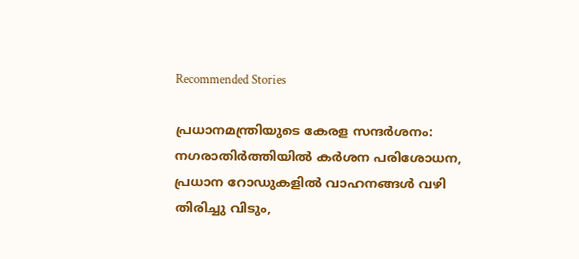Recommended Stories

പ്രധാനമന്ത്രിയുടെ കേരള സന്ദ‍‌ർശനം: നഗരാതിർത്തിയിൽ ക‍ർശന പരിശോധന, പ്രധാന റോഡുകളിൽ വാഹനങ്ങൾ വഴി തിരിച്ചു വിടും,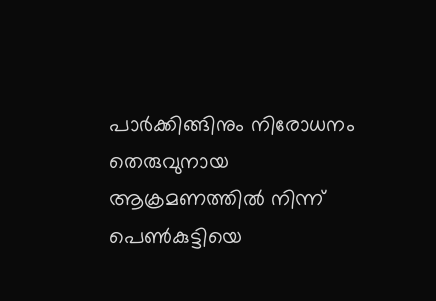പാ‍‌ർക്കിങ്ങിനും നിരോധനം
തെരുവുനായ ആക്രമണത്തിൽ നിന്ന് പെണ്‍കുട്ടിയെ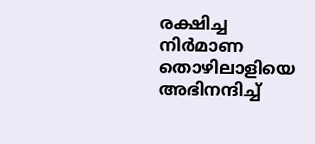രക്ഷിച്ച നിര്‍മാണ തൊഴിലാളിയെ അഭിനന്ദിച്ച്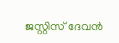ജസ്റ്റിസ് ദേവൻ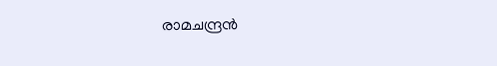രാമചന്ദ്രൻ